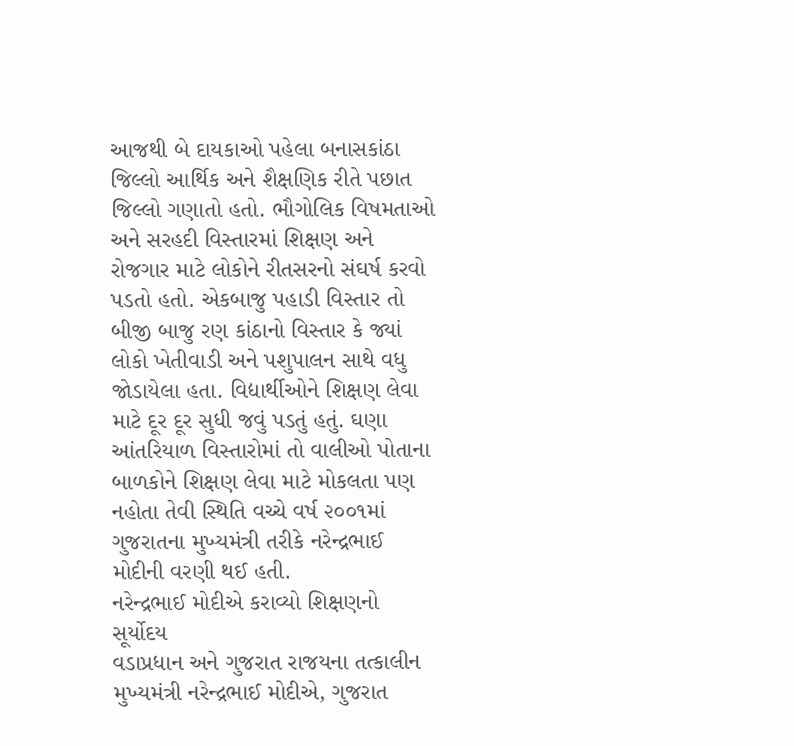આજથી બે દાયકાઓ પહેલા બનાસકાંઠા જિલ્લો આર્થિક અને શૈક્ષણિક રીતે પછાત જિલ્લો ગણાતો હતો. ભૌગોલિક વિષમતાઓ અને સરહદી વિસ્તારમાં શિક્ષણ અને રોજગાર માટે લોકોને રીતસરનો સંઘર્ષ કરવો પડતો હતો. એકબાજુ પહાડી વિસ્તાર તો બીજી બાજુ રણ કાંઠાનો વિસ્તાર કે જ્યાં લોકો ખેતીવાડી અને પશુપાલન સાથે વધુ જોડાયેલા હતા. વિદ્યાર્થીઓને શિક્ષણ લેવા માટે દૂર દૂર સુધી જવું પડતું હતું. ઘણા આંતરિયાળ વિસ્તારોમાં તો વાલીઓ પોતાના બાળકોને શિક્ષણ લેવા માટે મોકલતા પણ નહોતા તેવી સ્થિતિ વચ્ચે વર્ષ ૨૦૦૧માં ગુજરાતના મુખ્યમંત્રી તરીકે નરેન્દ્રભાઈ મોદીની વરણી થઈ હતી.
નરેન્દ્રભાઈ મોદીએ કરાવ્યો શિક્ષણનો સૂર્યોદય
વડાપ્રધાન અને ગુજરાત રાજયના તત્કાલીન મુખ્યમંત્રી નરેન્દ્રભાઈ મોદીએ, ગુજરાત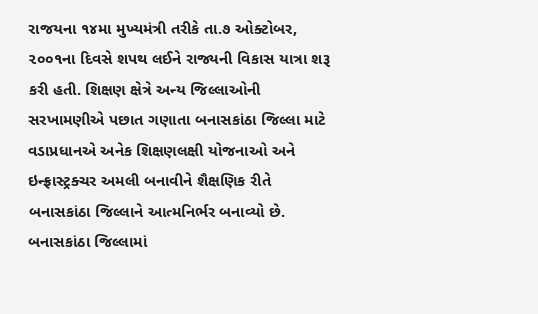રાજયના ૧૪મા મુખ્યમંત્રી તરીકે તા.૭ ઓક્ટોબર, ૨૦૦૧ના દિવસે શપથ લઈને રાજ્યની વિકાસ યાત્રા શરૂ કરી હતી. શિક્ષણ ક્ષેત્રે અન્ય જિલ્લાઓની સરખામણીએ પછાત ગણાતા બનાસકાંઠા જિલ્લા માટે વડાપ્રધાનએ અનેક શિક્ષણલક્ષી યોજનાઓ અને ઇન્ફ્રાસ્ટ્રક્ચર અમલી બનાવીને શૈક્ષણિક રીતે બનાસકાંઠા જિલ્લાને આત્મનિર્ભર બનાવ્યો છે. બનાસકાંઠા જિલ્લામાં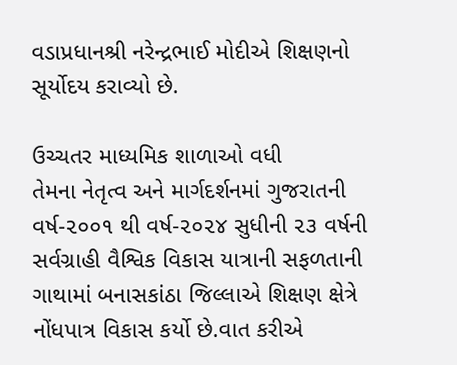વડાપ્રધાનશ્રી નરેન્દ્રભાઈ મોદીએ શિક્ષણનો સૂર્યોદય કરાવ્યો છે.

ઉચ્ચતર માધ્યમિક શાળાઓ વધી
તેમના નેતૃત્વ અને માર્ગદર્શનમાં ગુજરાતની વર્ષ-૨૦૦૧ થી વર્ષ-૨૦૨૪ સુધીની ૨૩ વર્ષની સર્વગ્રાહી વૈશ્વિક વિકાસ યાત્રાની સફળતાની ગાથામાં બનાસકાંઠા જિલ્લાએ શિક્ષણ ક્ષેત્રે નોંધપાત્ર વિકાસ કર્યો છે.વાત કરીએ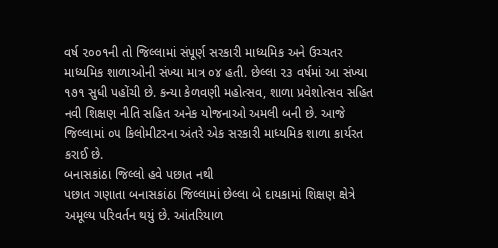વર્ષ ૨૦૦૧ની તો જિલ્લામાં સંપૂર્ણ સરકારી માધ્યમિક અને ઉચ્ચતર માધ્યમિક શાળાઓની સંખ્યા માત્ર ૦૪ હતી. છેલ્લા ૨૩ વર્ષમાં આ સંખ્યા ૧૭૧ સુધી પહોંચી છે. કન્યા કેળવણી મહોત્સવ, શાળા પ્રવેશોત્સવ સહિત નવી શિક્ષણ નીતિ સહિત અનેક યોજનાઓ અમલી બની છે. આજે જિલ્લામાં ૦૫ કિલોમીટરના અંતરે એક સરકારી માધ્યમિક શાળા કાર્યરત કરાઈ છે.
બનાસકાંઠા જિલ્લો હવે પછાત નથી
પછાત ગણાતા બનાસકાંઠા જિલ્લામાં છેલ્લા બે દાયકામાં શિક્ષણ ક્ષેત્રે અમૂલ્ય પરિવર્તન થયું છે. આંતરિયાળ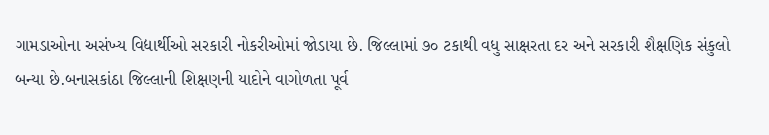ગામડાઓના અસંખ્ય વિદ્યાર્થીઓ સરકારી નોકરીઓમાં જોડાયા છે. જિલ્લામાં ૭૦ ટકાથી વધુ સાક્ષરતા દર અને સરકારી શૈક્ષણિક સંકુલો બન્યા છે.બનાસકાંઠા જિલ્લાની શિક્ષણની યાદોને વાગોળતા પૂર્વ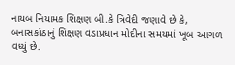નાયબ નિયામક શિક્ષણ બી.કે ત્રિવેદી જણાવે છે કે, બનાસકાંઠાનું શિક્ષણ વડાપ્રધાન મોદીના સમયમાં ખૂબ આગળ વધ્યું છે.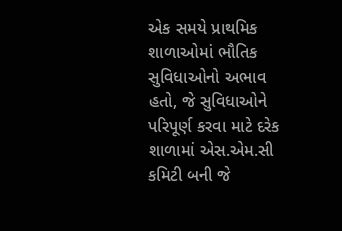એક સમયે પ્રાથમિક શાળાઓમાં ભૌતિક સુવિધાઓનો અભાવ હતો, જે સુવિધાઓને પરિપૂર્ણ કરવા માટે દરેક શાળામાં એસ.એમ.સી કમિટી બની જે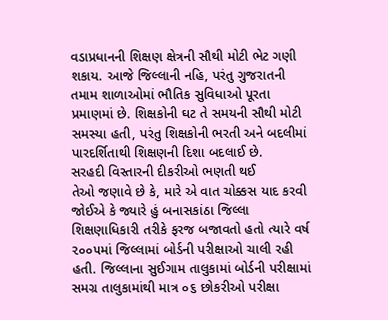વડાપ્રધાનની શિક્ષણ ક્ષેત્રની સૌથી મોટી ભેટ ગણી શકાય. આજે જિલ્લાની નહિ, પરંતુ ગુજરાતની તમામ શાળાઓમાં ભૌતિક સુવિધાઓ પૂરતા પ્રમાણમાં છે. શિક્ષકોની ઘટ તે સમયની સૌથી મોટી સમસ્યા હતી, પરંતુ શિક્ષકોની ભરતી અને બદલીમાં પારદર્શિતાથી શિક્ષણની દિશા બદલાઈ છે.
સરહદી વિસ્તારની દીકરીઓ ભણતી થઈ
તેઓ જણાવે છે કે, મારે એ વાત ચોક્કસ યાદ કરવી જોઈએ કે જ્યારે હું બનાસકાંઠા જિલ્લા શિક્ષણાધિકારી તરીકે ફરજ બજાવતો હતો ત્યારે વર્ષ ૨૦૦૫માં જિલ્લામાં બોર્ડની પરીક્ષાઓ ચાલી રહી હતી. જિલ્લાના સુઈગામ તાલુકામાં બોર્ડની પરીક્ષામાં સમગ્ર તાલુકામાંથી માત્ર ૦૬ છોકરીઓ પરીક્ષા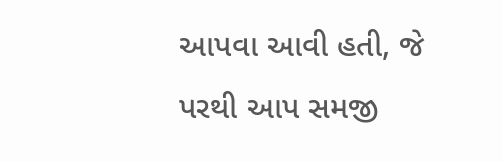આપવા આવી હતી, જે પરથી આપ સમજી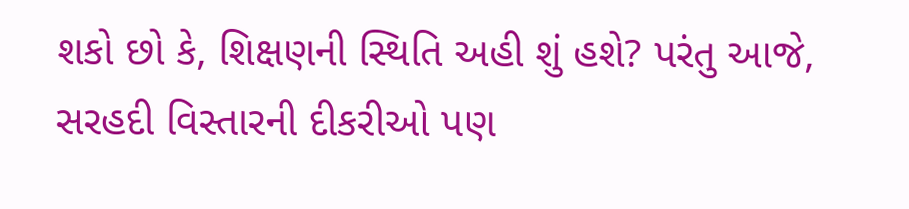શકો છો કે, શિક્ષણની સ્થિતિ અહી શું હશે? પરંતુ આજે, સરહદી વિસ્તારની દીકરીઓ પણ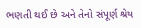ભણતી થઈ છે અને તેનો સંપૂર્ણ શ્રેય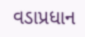વડાપ્રધાન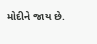મોદીને જાય છે.